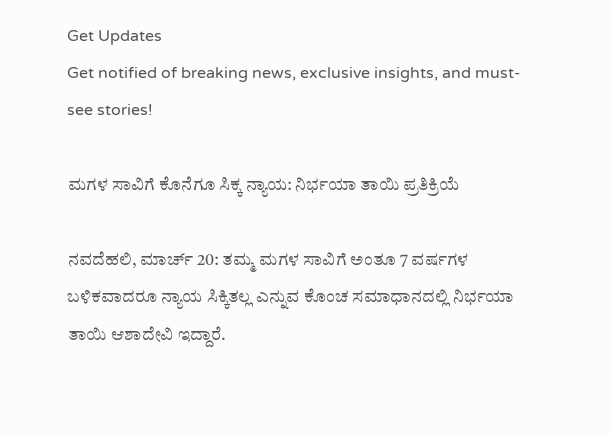Get Updates
Get notified of breaking news, exclusive insights, and must-see stories!

ಮಗಳ ಸಾವಿಗೆ ಕೊನೆಗೂ ಸಿಕ್ಕ ನ್ಯಾಯ: ನಿರ್ಭಯಾ ತಾಯಿ ಪ್ರತಿಕ್ರಿಯೆ

ನವದೆಹಲಿ, ಮಾರ್ಚ್ 20: ತಮ್ಮ ಮಗಳ ಸಾವಿಗೆ ಅಂತೂ 7 ವರ್ಷಗಳ ಬಳಿಕವಾದರೂ ನ್ಯಾಯ ಸಿಕ್ಕಿತಲ್ಲ ಎನ್ನುವ ಕೊಂಚ ಸಮಾಧಾನದಲ್ಲಿ ನಿರ್ಭಯಾ ತಾಯಿ ಆಶಾದೇವಿ ಇದ್ದಾರೆ.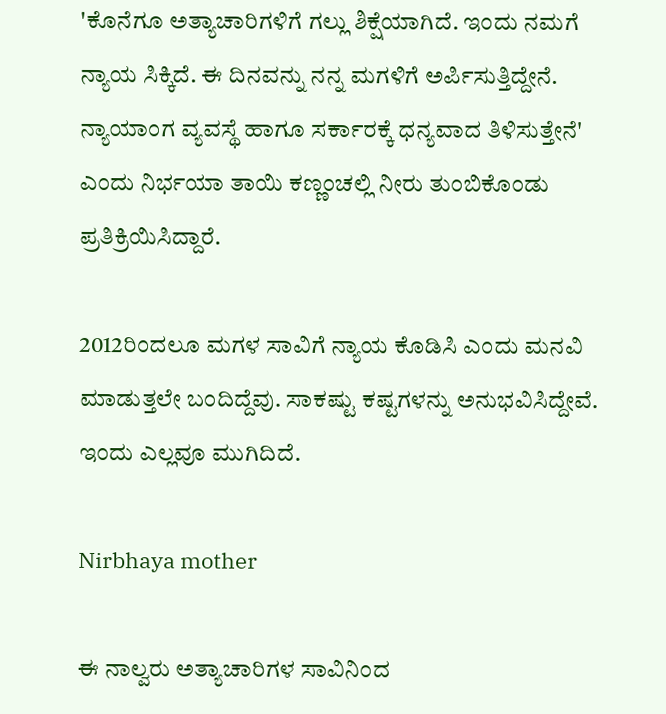'ಕೊನೆಗೂ ಅತ್ಯಾಚಾರಿಗಳಿಗೆ ಗಲ್ಲು ಶಿಕ್ಷೆಯಾಗಿದೆ. ಇಂದು ನಮಗೆ ನ್ಯಾಯ ಸಿಕ್ಕಿದೆ. ಈ ದಿನವನ್ನು ನನ್ನ ಮಗಳಿಗೆ ಅರ್ಪಿಸುತ್ತಿದ್ದೇನೆ. ನ್ಯಾಯಾಂಗ ವ್ಯವಸ್ಥೆ ಹಾಗೂ ಸರ್ಕಾರಕ್ಕೆ ಧನ್ಯವಾದ ತಿಳಿಸುತ್ತೇನೆ' ಎಂದು ನಿರ್ಭಯಾ ತಾಯಿ ಕಣ್ಣಂಚಲ್ಲಿ ನೀರು ತುಂಬಿಕೊಂಡು ಪ್ರತಿಕ್ರಿಯಿಸಿದ್ದಾರೆ.

2012ರಿಂದಲೂ ಮಗಳ ಸಾವಿಗೆ ನ್ಯಾಯ ಕೊಡಿಸಿ ಎಂದು ಮನವಿ ಮಾಡುತ್ತಲೇ ಬಂದಿದ್ದೆವು. ಸಾಕಷ್ಟು ಕಷ್ಟಗಳನ್ನು ಅನುಭವಿಸಿದ್ದೇವೆ. ಇಂದು ಎಲ್ಲವೂ ಮುಗಿದಿದೆ.

Nirbhaya mother

ಈ ನಾಲ್ವರು ಅತ್ಯಾಚಾರಿಗಳ ಸಾವಿನಿಂದ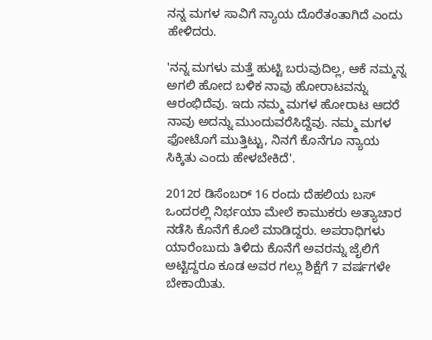ನನ್ನ ಮಗಳ ಸಾವಿಗೆ ನ್ಯಾಯ ದೊರೆತಂತಾಗಿದೆ ಎಂದು ಹೇಳಿದರು.

'ನನ್ನ ಮಗಳು ಮತ್ತೆ ಹುಟ್ಟಿ ಬರುವುದಿಲ್ಲ, ಆಕೆ ನಮ್ಮನ್ನ ಅಗಲಿ ಹೋದ ಬಳಿಕ ನಾವು ಹೋರಾಟವನ್ನು ಆರಂಭಿದೆವು. ಇದು ನಮ್ಮ ಮಗಳ ಹೋರಾಟ ಆದರೆ ನಾವು ಅದನ್ನು ಮುಂದುವರೆಸಿದ್ದೆವು. ನಮ್ಮ ಮಗಳ ಫೋಟೊಗೆ ಮುತ್ತಿಟ್ಟು, ನಿನಗೆ ಕೊನೆಗೂ ನ್ಯಾಯ ಸಿಕ್ಕಿತು ಎಂದು ಹೇಳಬೇಕಿದೆ'.

2012ರ ಡಿಸೆಂಬರ್ 16 ರಂದು ದೆಹಲಿಯ ಬಸ್‌ ಒಂದರಲ್ಲಿ ನಿರ್ಭಯಾ ಮೇಲೆ ಕಾಮುಕರು ಅತ್ಯಾಚಾರ ನಡೆಸಿ ಕೊನೆಗೆ ಕೊಲೆ ಮಾಡಿದ್ದರು. ಅಪರಾಧಿಗಳು ಯಾರೆಂಬುದು ತಿಳಿದು ಕೊನೆಗೆ ಅವರನ್ನು ಜೈಲಿಗೆ ಅಟ್ಟಿದ್ದರೂ ಕೂಡ ಅವರ ಗಲ್ಲು ಶಿಕ್ಷೆಗೆ 7 ವರ್ಷಗಳೇ ಬೇಕಾಯಿತು.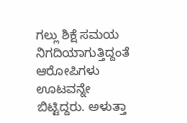ಗಲ್ಲು ಶಿಕ್ಷೆ ಸಮಯ ನಿಗದಿಯಾಗುತ್ತಿದ್ದಂತೆ ಆರೋಪಿಗಳು ಊಟವನ್ನೇ ಬಿಟ್ಟಿದ್ದರು. ಅಳುತ್ತಾ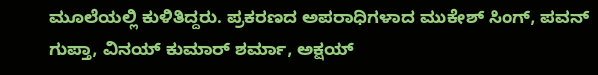ಮೂಲೆಯಲ್ಲಿ ಕುಳಿತಿದ್ದರು. ಪ್ರಕರಣದ ಅಪರಾಧಿಗಳಾದ ಮುಕೇಶ್ ಸಿಂಗ್, ಪವನ್ ಗುಪ್ತಾ, ವಿನಯ್ ಕುಮಾರ್ ಶರ್ಮಾ, ಅಕ್ಷಯ್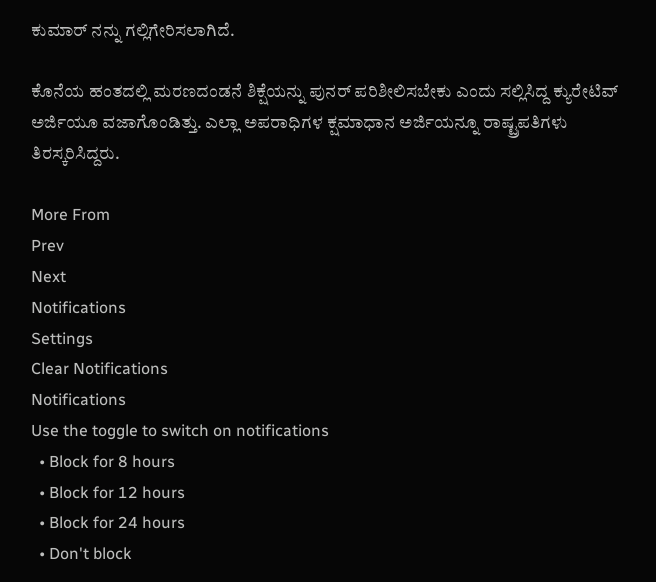ಕುಮಾರ್ ನನ್ನು ಗಲ್ಲಿಗೇರಿಸಲಾಗಿದೆ.

ಕೊನೆಯ ಹಂತದಲ್ಲಿ ಮರಣದಂಡನೆ ಶಿಕ್ಷೆಯನ್ನು ಪುನರ್ ಪರಿಶೀಲಿಸಬೇಕು ಎಂದು ಸಲ್ಲಿಸಿದ್ದ ಕ್ಯುರೇಟಿವ್ ಅರ್ಜಿಯೂ ವಜಾಗೊಂಡಿತ್ತು. ಎಲ್ಲಾ ಅಪರಾಧಿಗಳ ಕ್ಷಮಾಧಾನ ಅರ್ಜಿಯನ್ನೂ ರಾಷ್ಟ್ರಪತಿಗಳು ತಿರಸ್ಕರಿಸಿದ್ದರು.

More From
Prev
Next
Notifications
Settings
Clear Notifications
Notifications
Use the toggle to switch on notifications
  • Block for 8 hours
  • Block for 12 hours
  • Block for 24 hours
  • Don't block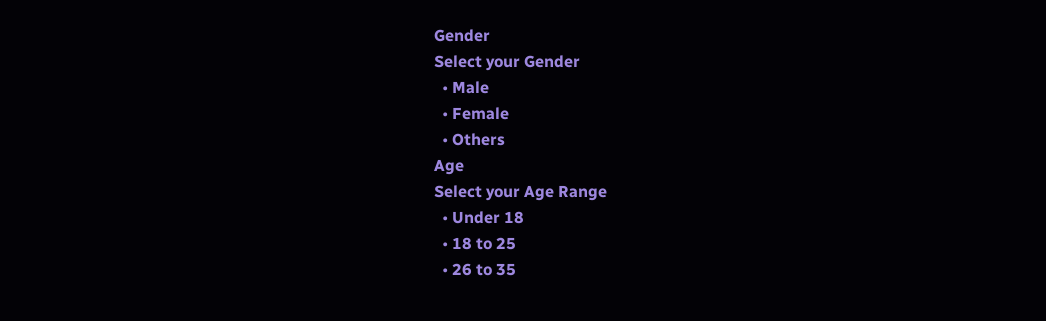Gender
Select your Gender
  • Male
  • Female
  • Others
Age
Select your Age Range
  • Under 18
  • 18 to 25
  • 26 to 35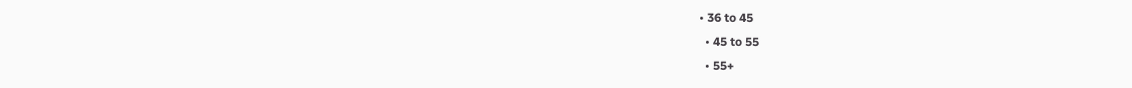• 36 to 45
  • 45 to 55
  • 55+